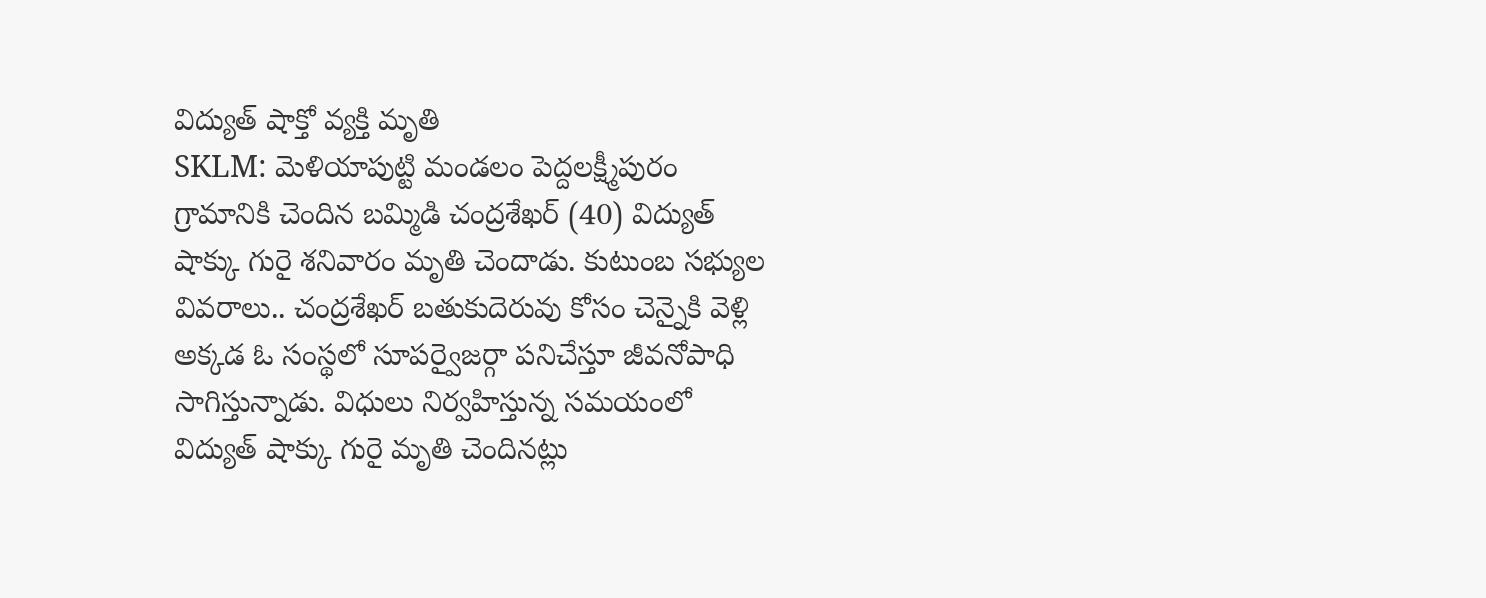విద్యుత్ షాక్తో వ్యక్తి మృతి
SKLM: మెళియాపుట్టి మండలం పెద్దలక్ష్మీపురం గ్రామానికి చెందిన బమ్మిడి చంద్రశేఖర్ (40) విద్యుత్ షాక్కు గురై శనివారం మృతి చెందాడు. కుటుంబ సభ్యుల వివరాలు.. చంద్రశేఖర్ బతుకుదెరువు కోసం చెన్నైకి వెళ్లి అక్కడ ఓ సంస్థలో సూపర్వైజర్గా పనిచేస్తూ జీవనోపాధి సాగిస్తున్నాడు. విధులు నిర్వహిస్తున్న సమయంలో విద్యుత్ షాక్కు గురై మృతి చెందినట్లు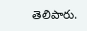తెలిపారు.